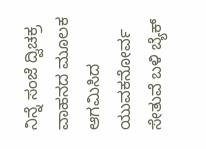ನಿನ್ನೆ ಸಂಜೆ ದ್ವಿಚಕ್ರ ವಾಹನದ ಮೂಲಕ ಆಗಮಿಸಿದ ಯುವಕನೋರ್ವ ಸೇತುವೆ ಬಳಿ ಬ್ಯೆಕ್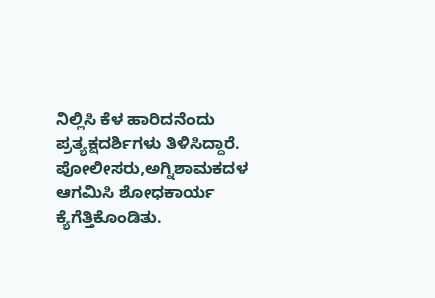ನಿಲ್ಲಿಸಿ ಕೆಳ ಹಾರಿದನೆಂದು ಪ್ರತ್ಯಕ್ಷದರ್ಶಿಗಳು ತಿಳಿಸಿದ್ದಾರೆ. ಪೋಲೀಸರು,ಅಗ್ನಿಶಾಮಕದಳ ಆಗಮಿಸಿ ಶೋಧಕಾರ್ಯ ಕ್ಯೆಗೆತ್ತಿಕೊಂಡಿತು.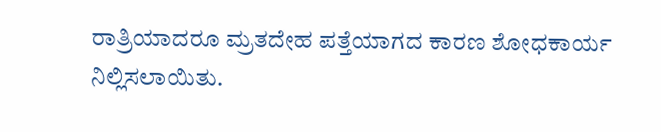ರಾತ್ರಿಯಾದರೂ ಮ್ರತದೇಹ ಪತ್ತೆಯಾಗದ ಕಾರಣ ಶೋಧಕಾರ್ಯ ನಿಲ್ಲಿಸಲಾಯಿತು.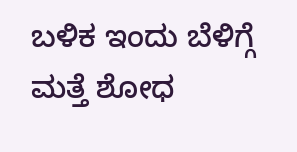ಬಳಿಕ ಇಂದು ಬೆಳಿಗ್ಗೆ ಮತ್ತೆ ಶೋಧ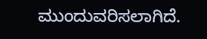ಮುಂದುವರಿಸಲಾಗಿದೆ.